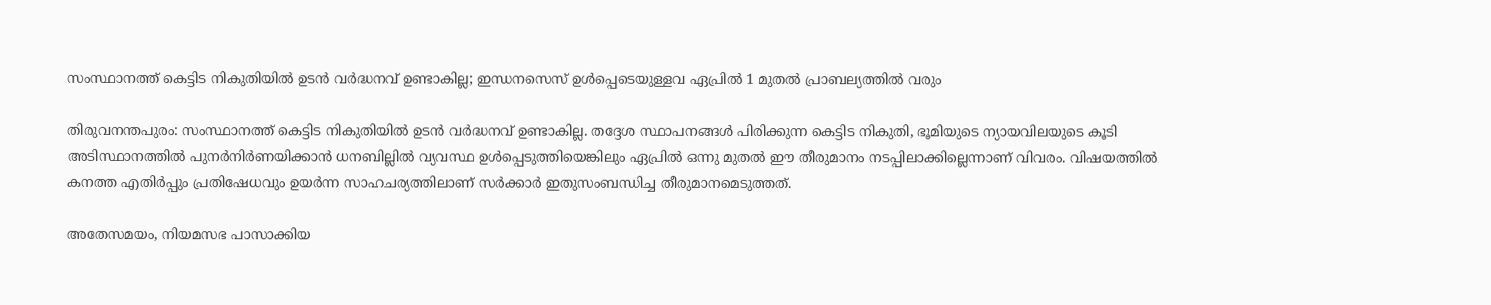സംസ്ഥാനത്ത് കെട്ടിട നികുതിയിൽ ഉടൻ വർദ്ധനവ് ഉണ്ടാകില്ല; ഇന്ധനസെസ് ഉൾപ്പെടെയുള്ളവ ഏപ്രിൽ 1 മുതൽ പ്രാബല്യത്തിൽ വരും

തിരുവനന്തപുരം: സംസ്ഥാനത്ത് കെട്ടിട നികുതിയിൽ ഉടൻ വർദ്ധനവ് ഉണ്ടാകില്ല. തദ്ദേശ സ്ഥാപനങ്ങൾ പിരിക്കുന്ന കെട്ടിട നികുതി, ഭൂമിയുടെ ന്യായവിലയുടെ കൂടി അടിസ്ഥാനത്തിൽ പുനർനിർണയിക്കാൻ ധനബില്ലിൽ വ്യവസ്ഥ ഉൾപ്പെടുത്തിയെങ്കിലും ഏപ്രിൽ ഒന്നു മുതൽ ഈ തീരുമാനം നടപ്പിലാക്കില്ലെന്നാണ് വിവരം. വിഷയത്തിൽ കനത്ത എതിർപ്പും പ്രതിഷേധവും ഉയർന്ന സാഹചര്യത്തിലാണ് സർക്കാർ ഇതുസംബന്ധിച്ച തീരുമാനമെടുത്തത്.

അതേസമയം, നിയമസഭ പാസാക്കിയ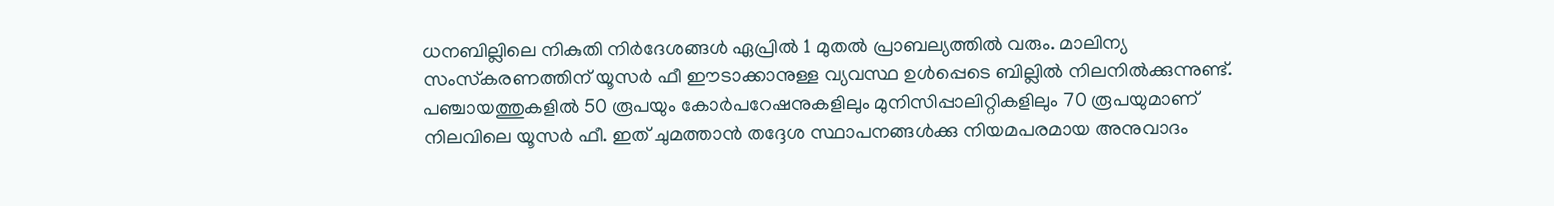ധനബില്ലിലെ നികുതി നിർദേശങ്ങൾ ഏപ്രിൽ 1 മുതൽ പ്രാബല്യത്തിൽ വരും. മാലിന്യ സംസ്‌കരണത്തിന് യൂസർ ഫീ ഈടാക്കാനുള്ള വ്യവസ്ഥ ഉൾപ്പെടെ ബില്ലിൽ നിലനിൽക്കുന്നുണ്ട്. പഞ്ചായത്തുകളിൽ 50 രൂപയും കോർപറേഷനുകളിലും മുനിസിപ്പാലിറ്റികളിലും 70 രൂപയുമാണ് നിലവിലെ യൂസർ ഫീ. ഇത് ചുമത്താൻ തദ്ദേശ സ്ഥാപനങ്ങൾക്കു നിയമപരമായ അനുവാദം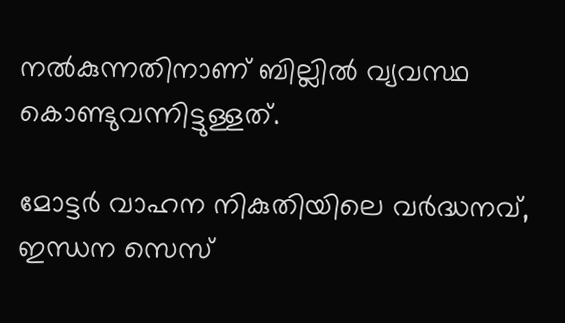നൽകുന്നതിനാണ് ബില്ലിൽ വ്യവസ്ഥ കൊണ്ടുവന്നിട്ടുള്ളത്.

മോട്ടർ വാഹന നികുതിയിലെ വർദ്ധനവ്, ഇന്ധന സെസ്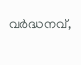വർദ്ധനവ്,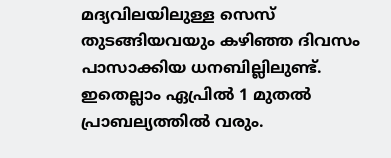മദ്യവിലയിലുള്ള സെസ് തുടങ്ങിയവയും കഴിഞ്ഞ ദിവസം പാസാക്കിയ ധനബില്ലിലുണ്ട്. ഇതെല്ലാം ഏപ്രിൽ 1 മുതൽ പ്രാബല്യത്തിൽ വരും.